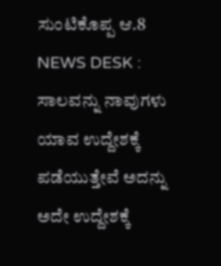ಸುಂಟಿಕೊಪ್ಪ ಆ.8 NEWS DESK : ಸಾಲವನ್ನು ನಾವುಗಳು ಯಾವ ಉದ್ದೇಶಕ್ಕೆ ಪಡೆಯುತ್ತೇವೆ ಅದನ್ನು ಅದೇ ಉದ್ದೇಶಕ್ಕೆ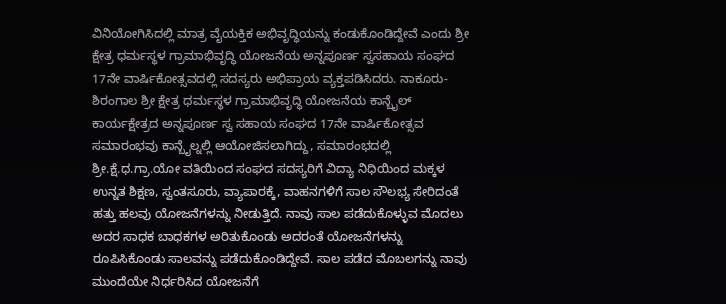ವಿನಿಯೋಗಿಸಿದಲ್ಲಿ ಮಾತ್ರ ವೈಯಕ್ತಿಕ ಅಭಿವೃದ್ಧಿಯನ್ನು ಕಂಡುಕೊಂಡಿದ್ದೇವೆ ಎಂದು ಶ್ರೀ ಕ್ಷೇತ್ರ ಧರ್ಮಸ್ಥಳ ಗ್ರಾಮಾಭಿವೃದ್ಧಿ ಯೋಜನೆಯ ಅನ್ನಪೂರ್ಣ ಸ್ವಸಹಾಯ ಸಂಘದ 17ನೇ ವಾರ್ಷಿಕೋತ್ಸವದಲ್ಲಿ ಸದಸ್ಯರು ಅಭಿಪ್ರಾಯ ವ್ಯಕ್ತಪಡಿಸಿದರು. ನಾಕೂರು-ಶಿರಂಗಾಲ ಶ್ರೀ ಕ್ಷೇತ್ರ ಧರ್ಮಸ್ಥಳ ಗ್ರಾಮಾಭಿವೃದ್ಧಿ ಯೋಜನೆಯ ಕಾನ್ಬೈಲ್ ಕಾರ್ಯಕ್ಷೇತ್ರದ ಅನ್ನಪೂರ್ಣ ಸ್ವ ಸಹಾಯ ಸಂಘದ 17ನೇ ವಾರ್ಷಿಕೋತ್ಸವ ಸಮಾರಂಭವು ಕಾನ್ಬೈಲ್ನಲ್ಲಿ ಆಯೋಜಿಸಲಾಗಿದ್ದು, ಸಮಾರಂಭದಲ್ಲಿ ಶ್ರೀ.ಕ್ಷೆ.ಧ.ಗ್ರಾ.ಯೋ ವತಿಯಿಂದ ಸಂಘದ ಸದಸ್ಯರಿಗೆ ವಿದ್ಯಾ ನಿಧಿಯಿಂದ ಮಕ್ಕಳ ಉನ್ನತ ಶಿಕ್ಷಣ, ಸ್ವಂತಸೂರು, ವ್ಯಾಪಾರಕ್ಕೆ, ವಾಹನಗಳಿಗೆ ಸಾಲ ಸೌಲಭ್ಯ ಸೇರಿದಂತೆ ಹತ್ತು ಹಲವು ಯೋಜನೆಗಳನ್ನು ನೀಡುತ್ತಿದೆ. ನಾವು ಸಾಲ ಪಡೆದುಕೊಳ್ಳುವ ಮೊದಲು ಅದರ ಸಾಧಕ ಬಾಧಕಗಳ ಅರಿತುಕೊಂಡು ಅದರಂತೆ ಯೋಜನೆಗಳನ್ನು ರೂಪಿಸಿಕೊಂಡು ಸಾಲವನ್ನು ಪಡೆದುಕೊಂಡಿದ್ದೇವೆ. ಸಾಲ ಪಡೆದ ಮೊಬಲಗನ್ನು ನಾವು ಮುಂದೆಯೇ ನಿರ್ಧರಿಸಿದ ಯೋಜನೆಗೆ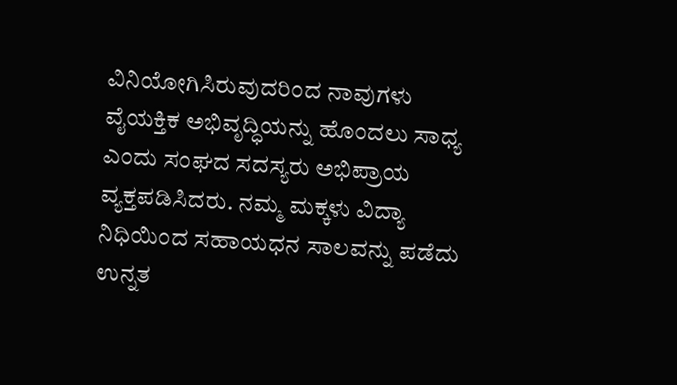ವಿನಿಯೋಗಿಸಿರುವುದರಿಂದ ನಾವುಗಳು ವೈಯಕ್ತಿಕ ಅಭಿವೃದ್ಧಿಯನ್ನು ಹೊಂದಲು ಸಾಧ್ಯ ಎಂದು ಸಂಘದ ಸದಸ್ಯರು ಅಭಿಪ್ರಾಯ ವ್ಯಕ್ತಪಡಿಸಿದರು. ನಮ್ಮ ಮಕ್ಕಳು ವಿದ್ಯಾ ನಿಧಿಯಿಂದ ಸಹಾಯಧನ ಸಾಲವನ್ನು ಪಡೆದು ಉನ್ನತ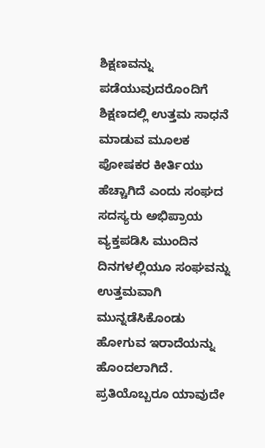ಶಿಕ್ಷಣವನ್ನು ಪಡೆಯುವುದರೊಂದಿಗೆ ಶಿಕ್ಷಣದಲ್ಲಿ ಉತ್ತಮ ಸಾಧನೆ ಮಾಡುವ ಮೂಲಕ ಪೋಷಕರ ಕೀರ್ತಿಯು ಹೆಚ್ಚಾಗಿದೆ ಎಂದು ಸಂಘದ ಸದಸ್ಯರು ಅಭಿಪ್ರಾಯ ವ್ಯಕ್ತಪಡಿಸಿ ಮುಂದಿನ ದಿನಗಳಲ್ಲಿಯೂ ಸಂಘವನ್ನು ಉತ್ತಮವಾಗಿ ಮುನ್ನಡೆಸಿಕೊಂಡು ಹೋಗುವ ಇರಾದೆಯನ್ನು ಹೊಂದಲಾಗಿದೆ. ಪ್ರತಿಯೊಬ್ಬರೂ ಯಾವುದೇ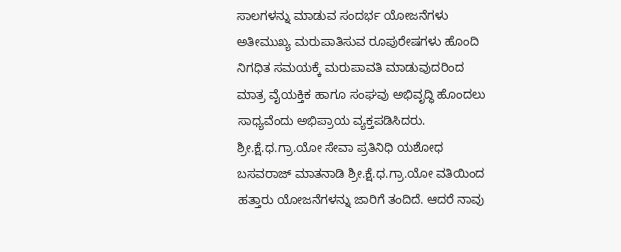ಸಾಲಗಳನ್ನು ಮಾಡುವ ಸಂದರ್ಭ ಯೋಜನೆಗಳು ಅತೀಮುಖ್ಯ ಮರುಪಾತಿಸುವ ರೂಪುರೇಷಗಳು ಹೊಂದಿ ನಿಗಧಿತ ಸಮಯಕ್ಕೆ ಮರುಪಾವತಿ ಮಾಡುವುದರಿಂದ ಮಾತ್ರ ವೈಯಕ್ತಿಕ ಹಾಗೂ ಸಂಘವು ಅಭಿವೃದ್ಧಿ ಹೊಂದಲು ಸಾಧ್ಯವೆಂದು ಅಭಿಪ್ರಾಯ ವ್ಯಕ್ತಪಡಿಸಿದರು. ಶ್ರೀ.ಕ್ಷೆ.ಧ.ಗ್ರಾ.ಯೋ ಸೇವಾ ಪ್ರತಿನಿಧಿ ಯಶೋಧ ಬಸವರಾಜ್ ಮಾತನಾಡಿ ಶ್ರೀ.ಕ್ಷೆ.ಧ.ಗ್ರಾ.ಯೋ ವತಿಯಿಂದ ಹತ್ತಾರು ಯೋಜನೆಗಳನ್ನು ಜಾರಿಗೆ ತಂದಿದೆ. ಆದರೆ ನಾವು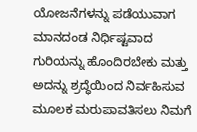ಯೋಜನೆಗಳನ್ನು ಪಡೆಯುವಾಗ ಮಾನದಂಡ ನಿರ್ಧಿಷ್ಟವಾದ ಗುರಿಯನ್ನು ಹೊಂದಿರಬೇಕು ಮತ್ತು ಅದನ್ನು ಶ್ರದ್ಧೆಯಿಂದ ನಿರ್ವಹಿಸುವ ಮೂಲಕ ಮರುಪಾವತಿಸಲು ನಿಮಗೆ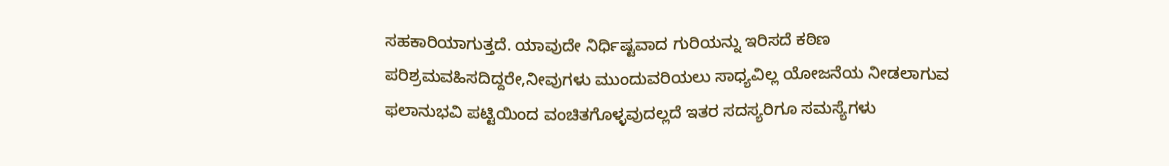ಸಹಕಾರಿಯಾಗುತ್ತದೆ. ಯಾವುದೇ ನಿರ್ಧಿಷ್ಟವಾದ ಗುರಿಯನ್ನು ಇರಿಸದೆ ಕಠಿಣ ಪರಿಶ್ರಮವಹಿಸದಿದ್ದರೇ,ನೀವುಗಳು ಮುಂದುವರಿಯಲು ಸಾಧ್ಯವಿಲ್ಲ ಯೋಜನೆಯ ನೀಡಲಾಗುವ ಫಲಾನುಭವಿ ಪಟ್ಟಿಯಿಂದ ವಂಚಿತಗೊಳ್ಳವುದಲ್ಲದೆ ಇತರ ಸದಸ್ಯರಿಗೂ ಸಮಸ್ಯೆಗಳು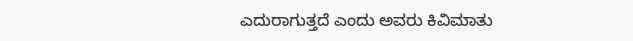ಎದುರಾಗುತ್ತದೆ ಎಂದು ಅವರು ಕಿವಿಮಾತು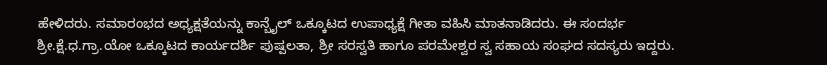ಹೇಳಿದರು. ಸಮಾರಂಭದ ಅಧ್ಯಕ್ಷತೆಯನ್ನು ಕಾನ್ಬೈಲ್ ಒಕ್ಕೂಟದ ಉಪಾಧ್ಯಕ್ಷೆ ಗೀತಾ ವಹಿಸಿ ಮಾತನಾಡಿದರು. ಈ ಸಂದರ್ಭ ಶ್ರೀ.ಕ್ಷೆ.ಧ.ಗ್ರಾ.ಯೋ ಒಕ್ಕೂಟದ ಕಾರ್ಯದರ್ಶಿ ಪುಷ್ಪಲತಾ, ಶ್ರೀ ಸರಸ್ವತಿ ಹಾಗೂ ಪರಮೇಶ್ವರ ಸ್ವ ಸಹಾಯ ಸಂಘದ ಸದಸ್ಯರು ಇದ್ದರು.